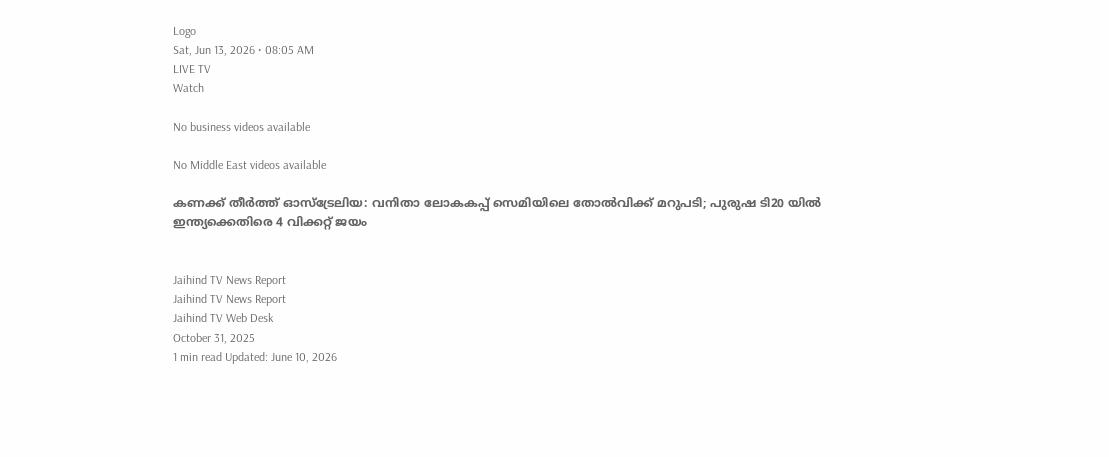Logo
Sat, Jun 13, 2026 • 08:05 AM
LIVE TV
Watch

No business videos available

No Middle East videos available

കണക്ക് തീര്‍ത്ത് ഓസ്ട്രേലിയ: വനിതാ ലോകകപ്പ് സെമിയിലെ തോല്‍വിക്ക് മറുപടി; പുരുഷ ടി20 യില്‍ ഇന്ത്യക്കെതിരെ 4 വിക്കറ്റ് ജയം


Jaihind TV News Report
Jaihind TV News Report
Jaihind TV Web Desk
October 31, 2025
1 min read Updated: June 10, 2026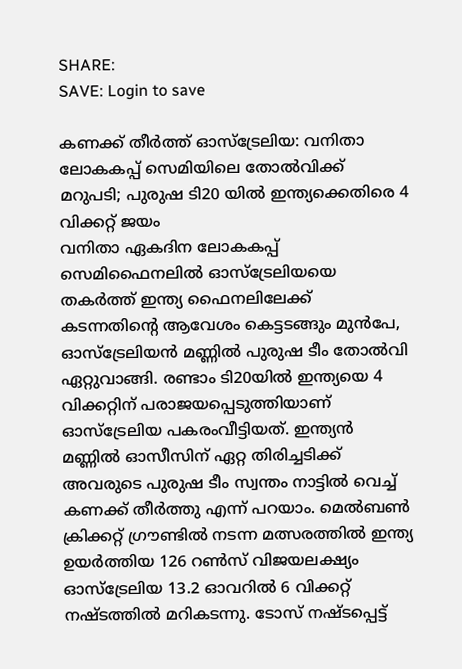SHARE:
SAVE: Login to save

കണക്ക് തീര്‍ത്ത് ഓസ്ട്രേലിയ: വനിതാ ലോകകപ്പ് സെമിയിലെ തോല്‍വിക്ക് മറുപടി; പുരുഷ ടി20 യില്‍ ഇന്ത്യക്കെതിരെ 4 വിക്കറ്റ് ജയം
വനിതാ ഏകദിന ലോകകപ്പ് സെമിഫൈനലില്‍ ഓസ്ട്രേലിയയെ തകര്‍ത്ത് ഇന്ത്യ ഫൈനലിലേക്ക് കടന്നതിന്റെ ആവേശം കെട്ടടങ്ങും മുന്‍പേ, ഓസ്ട്രേലിയന്‍ മണ്ണില്‍ പുരുഷ ടീം തോല്‍വി ഏറ്റുവാങ്ങി. രണ്ടാം ടി20യില്‍ ഇന്ത്യയെ 4 വിക്കറ്റിന് പരാജയപ്പെടുത്തിയാണ് ഓസ്‌ട്രേലിയ പകരംവീട്ടിയത്. ഇന്ത്യന്‍ മണ്ണില്‍ ഓസീസിന് ഏറ്റ തിരിച്ചടിക്ക് അവരുടെ പുരുഷ ടീം സ്വന്തം നാട്ടില്‍ വെച്ച് കണക്ക് തീര്‍ത്തു എന്ന് പറയാം. മെല്‍ബണ്‍ ക്രിക്കറ്റ് ഗ്രൗണ്ടില്‍ നടന്ന മത്സരത്തില്‍ ഇന്ത്യ ഉയര്‍ത്തിയ 126 റണ്‍സ് വിജയലക്ഷ്യം ഓസ്ട്രേലിയ 13.2 ഓവറില്‍ 6 വിക്കറ്റ് നഷ്ടത്തില്‍ മറികടന്നു. ടോസ് നഷ്ടപ്പെട്ട്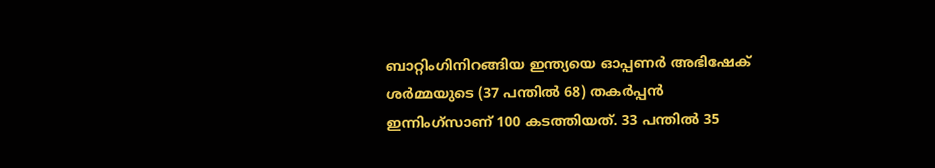ബാറ്റിംഗിനിറങ്ങിയ ഇന്ത്യയെ ഓപ്പണര്‍ അഭിഷേക് ശര്‍മ്മയുടെ (37 പന്തില്‍ 68) തകര്‍പ്പന്‍ ഇന്നിംഗ്സാണ് 100 കടത്തിയത്. 33 പന്തില്‍ 35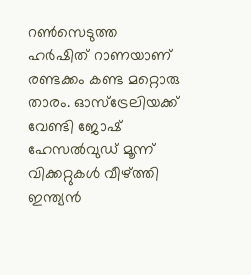റണ്‍സെടുത്ത ഹര്‍ഷിത് റാണയാണ് രണ്ടക്കം കണ്ട മറ്റൊരു താരം. ഓസ്ട്രേലിയക്ക് വേണ്ടി ജോഷ് ഹേസല്‍വുഡ് മൂന്ന് വിക്കറ്റുകള്‍ വീഴ്ത്തി ഇന്ത്യന്‍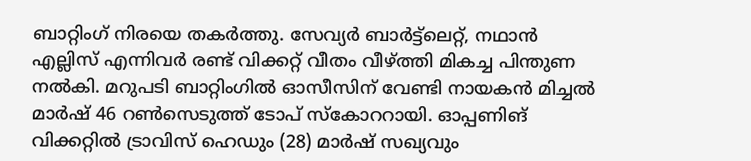ബാറ്റിംഗ് നിരയെ തകര്‍ത്തു. സേവ്യര്‍ ബാര്‍ട്ട്‌ലെറ്റ്, നഥാന്‍ എല്ലിസ് എന്നിവര്‍ രണ്ട് വിക്കറ്റ് വീതം വീഴ്ത്തി മികച്ച പിന്തുണ നല്‍കി. മറുപടി ബാറ്റിംഗില്‍ ഓസീസിന് വേണ്ടി നായകന്‍ മിച്ചല്‍ മാര്‍ഷ് 46 റണ്‍സെടുത്ത് ടോപ് സ്‌കോററായി. ഓപ്പണിങ് വിക്കറ്റില്‍ ട്രാവിസ് ഹെഡും (28) മാര്‍ഷ് സഖ്യവും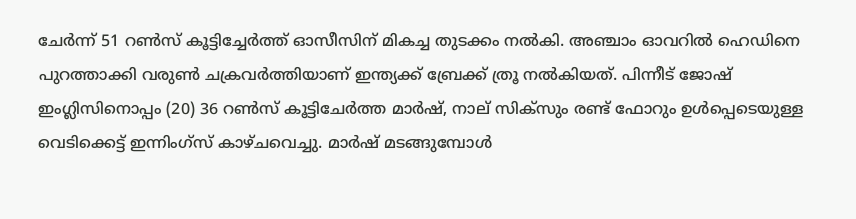ചേര്‍ന്ന് 51 റണ്‍സ് കൂട്ടിച്ചേര്‍ത്ത് ഓസീസിന് മികച്ച തുടക്കം നല്‍കി. അഞ്ചാം ഓവറില്‍ ഹെഡിനെ പുറത്താക്കി വരുണ്‍ ചക്രവര്‍ത്തിയാണ് ഇന്ത്യക്ക് ബ്രേക്ക് ത്രൂ നല്‍കിയത്. പിന്നീട് ജോഷ് ഇംഗ്ലിസിനൊപ്പം (20) 36 റണ്‍സ് കൂട്ടിചേര്‍ത്ത മാര്‍ഷ്, നാല് സിക്‌സും രണ്ട് ഫോറും ഉള്‍പ്പെടെയുള്ള വെടിക്കെട്ട് ഇന്നിംഗ്‌സ് കാഴ്ചവെച്ചു. മാര്‍ഷ് മടങ്ങുമ്പോള്‍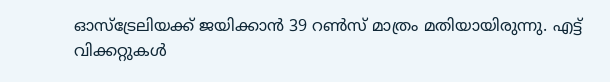ഓസ്ട്രേലിയക്ക് ജയിക്കാന്‍ 39 റണ്‍സ് മാത്രം മതിയായിരുന്നു. എട്ട് വിക്കറ്റുകള്‍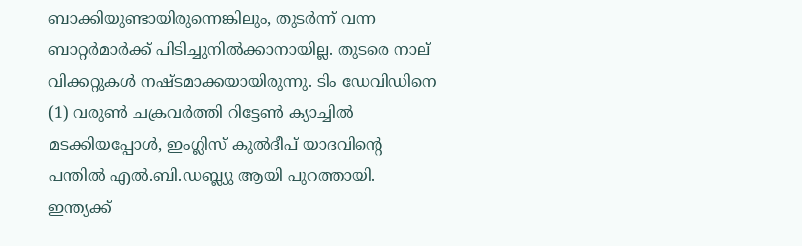ബാക്കിയുണ്ടായിരുന്നെങ്കിലും, തുടര്‍ന്ന് വന്ന ബാറ്റര്‍മാര്‍ക്ക് പിടിച്ചുനില്‍ക്കാനായില്ല. തുടരെ നാല് വിക്കറ്റുകള്‍ നഷ്ടമാക്കയായിരുന്നു. ടിം ഡേവിഡിനെ (1) വരുണ്‍ ചക്രവര്‍ത്തി റിട്ടേണ്‍ ക്യാച്ചില്‍ മടക്കിയപ്പോള്‍, ഇംഗ്ലിസ് കുല്‍ദീപ് യാദവിന്റെ പന്തില്‍ എല്‍.ബി.ഡബ്ല്യു ആയി പുറത്തായി. ഇന്ത്യക്ക്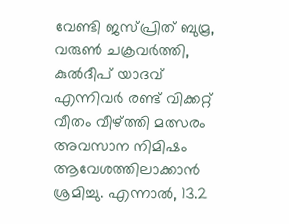വേണ്ടി ജസ്പ്രിത് ബുമ്ര, വരുണ്‍ ചക്രവര്‍ത്തി, കുല്‍ദീപ് യാദവ് എന്നിവര്‍ രണ്ട് വിക്കറ്റ് വീതം വീഴ്ത്തി മത്സരം അവസാന നിമിഷം ആവേശത്തിലാക്കാന്‍ ശ്രമിച്ചു. എന്നാല്‍, 13.2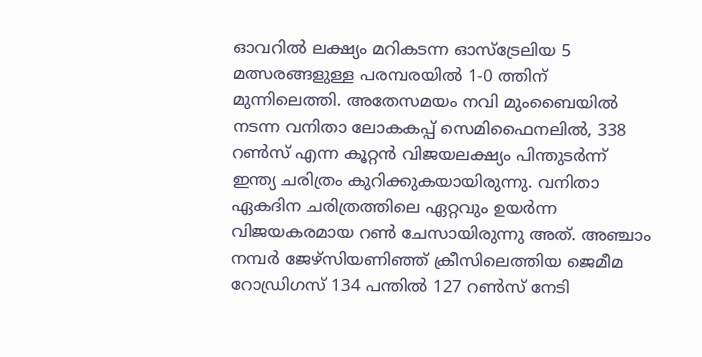ഓവറില്‍ ലക്ഷ്യം മറികടന്ന ഓസ്ട്രേലിയ 5 മത്സരങ്ങളുള്ള പരമ്പരയില്‍ 1-0 ത്തിന് മുന്നിലെത്തി. അതേസമയം നവി മുംബൈയില്‍ നടന്ന വനിതാ ലോകകപ്പ് സെമിഫൈനലില്‍, 338 റണ്‍സ് എന്ന കൂറ്റന്‍ വിജയലക്ഷ്യം പിന്തുടര്‍ന്ന് ഇന്ത്യ ചരിത്രം കുറിക്കുകയായിരുന്നു. വനിതാ ഏകദിന ചരിത്രത്തിലെ ഏറ്റവും ഉയര്‍ന്ന വിജയകരമായ റണ്‍ ചേസായിരുന്നു അത്. അഞ്ചാം നമ്പര്‍ ജേഴ്സിയണിഞ്ഞ് ക്രീസിലെത്തിയ ജെമീമ റോഡ്രിഗസ് 134 പന്തില്‍ 127 റണ്‍സ് നേടി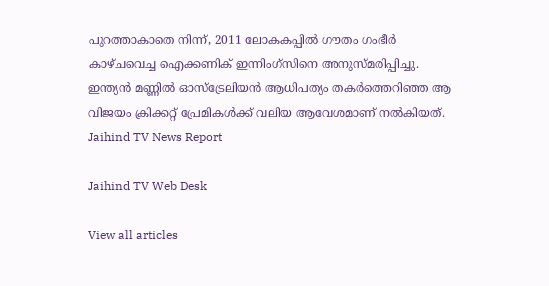പുറത്താകാതെ നിന്ന്, 2011 ലോകകപ്പില്‍ ഗൗതം ഗംഭീര്‍ കാഴ്ചവെച്ച ഐക്കണിക് ഇന്നിംഗ്സിനെ അനുസ്മരിപ്പിച്ചു. ഇന്ത്യന്‍ മണ്ണില്‍ ഓസ്ട്രേലിയന്‍ ആധിപത്യം തകര്‍ത്തെറിഞ്ഞ ആ വിജയം ക്രിക്കറ്റ് പ്രേമികള്‍ക്ക് വലിയ ആവേശമാണ് നല്‍കിയത്.
Jaihind TV News Report

Jaihind TV Web Desk

View all articles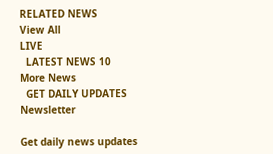RELATED NEWS
View All
LIVE
  LATEST NEWS 10
More News
  GET DAILY UPDATES
Newsletter

Get daily news updates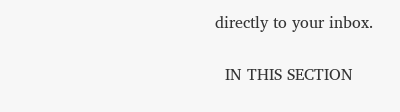directly to your inbox.

  IN THIS SECTION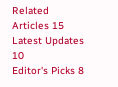Related Articles 15
Latest Updates 10
Editor's Picks 8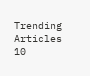Trending Articles 10